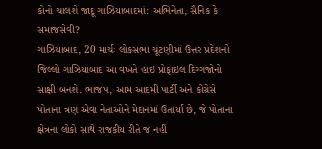કોનો ચાલશે જાદૂ ગાઝિયાબાદમાં: અભિનેતા, સૈનિક કે સમાજસેવી?
ગાઝિયાબાદ, 20 માર્ચઃ લોકસભા ચૂંટણીમાં ઉત્તર પ્રદેશનો જિલ્લો ગાઝિયાબાદ આ વખતે હાઇ પ્રોફાઇલ દિગ્ગજોનો સાક્ષી બનશે. ભાજપ, આમ આદમી પાર્ટી અને કોંગ્રેસે પોતાના ત્રણ એવા નેતાઓને મેદાનમાં ઉતાર્યા છે, જે પોતાના ક્ષેત્રના લોકો સાથે રાજકીય રીતે જ નહીં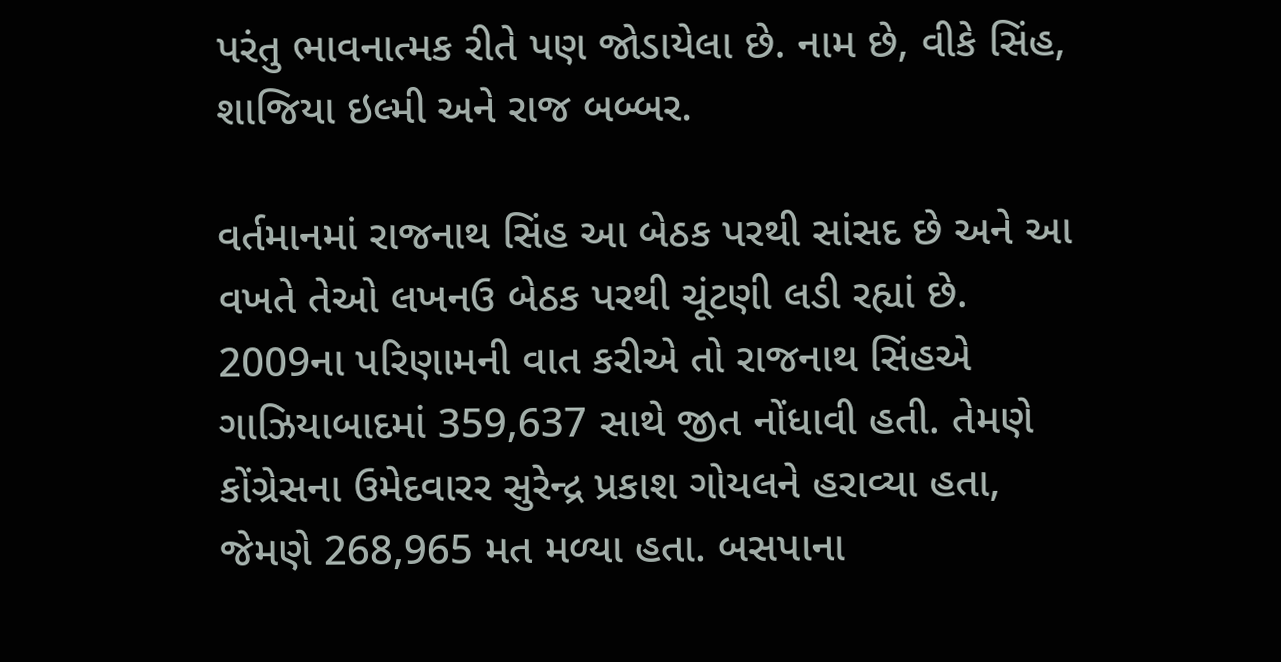પરંતુ ભાવનાત્મક રીતે પણ જોડાયેલા છે. નામ છે, વીકે સિંહ, શાજિયા ઇલ્મી અને રાજ બબ્બર.

વર્તમાનમાં રાજનાથ સિંહ આ બેઠક પરથી સાંસદ છે અને આ વખતે તેઓ લખનઉ બેઠક પરથી ચૂંટણી લડી રહ્યાં છે. 2009ના પરિણામની વાત કરીએ તો રાજનાથ સિંહએ ગાઝિયાબાદમાં 359,637 સાથે જીત નોંધાવી હતી. તેમણે કોંગ્રેસના ઉમેદવારર સુરેન્દ્ર પ્રકાશ ગોયલને હરાવ્યા હતા, જેમણે 268,965 મત મળ્યા હતા. બસપાના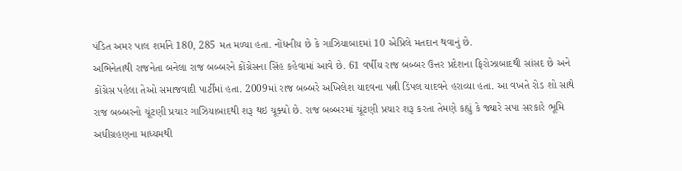પંડિત અમર પાલ શર્માને 180, 285 મત મળ્યા હતા. નોંધનીય છે કે ગાઝિયાબાદમાં 10 એપ્રિલે મતદાન થવાનું છે.
અભિનેતાથી રાજનેતા બનેલા રાજ બબ્બરને કોંગ્રેસના સિંહ કહેવામાં આવે છે. 61 વર્ષીય રાજ બબ્બર ઉત્તર પ્રદેશના ફિરોઝાબાદથી સાંસદ છે અને કોંગ્રેસ પહેલા તેઓ સમાજવાદી પાર્ટીમાં હતા. 2009માં રાજ બબ્બરે અખિલેશ યાદવના પત્ની ડિંપલ યાદવને હરાવ્યા હતા. આ વખતે રોડ શો સાથે રાજ બબ્બરનો ચૂંટણી પ્રચાર ગાઝિયાબાદથી શરૂ થઇ ચૂક્યો છે. રાજ બબ્બરમાં ચૂંટણી પ્રચાર શરૂ કરતા તેમણે કહ્યું કે જ્યારે સપા સરકારે ભૂમિ અધીગ્રહણના માધ્યમથી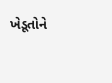ખેડૂતોને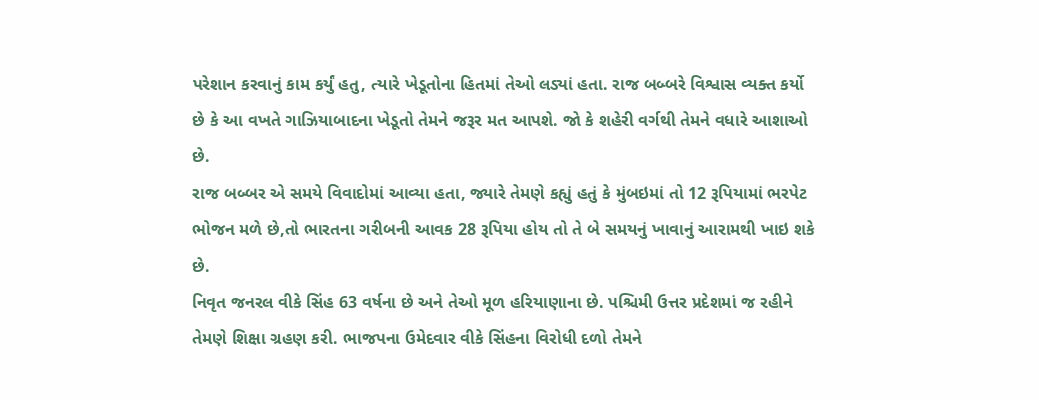પરેશાન કરવાનું કામ કર્યું હતુ, ત્યારે ખેડૂતોના હિતમાં તેઓ લડ્યાં હતા. રાજ બબ્બરે વિશ્વાસ વ્યક્ત કર્યો છે કે આ વખતે ગાઝિયાબાદના ખેડૂતો તેમને જરૂર મત આપશે. જો કે શહેરી વર્ગથી તેમને વધારે આશાઓ છે.
રાજ બબ્બર એ સમયે વિવાદોમાં આવ્યા હતા, જ્યારે તેમણે કહ્યું હતું કે મુંબઇમાં તો 12 રૂપિયામાં ભરપેટ ભોજન મળે છે,તો ભારતના ગરીબની આવક 28 રૂપિયા હોય તો તે બે સમયનું ખાવાનું આરામથી ખાઇ શકે છે.
નિવૃત જનરલ વીકે સિંહ 63 વર્ષના છે અને તેઓ મૂળ હરિયાણાના છે. પશ્ચિમી ઉત્તર પ્રદેશમાં જ રહીને તેમણે શિક્ષા ગ્રહણ કરી. ભાજપના ઉમેદવાર વીકે સિંહના વિરોધી દળો તેમને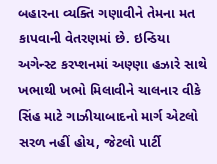બહારના વ્યક્તિ ગણાવીને તેમના મત કાપવાની વેતરણમાં છે. ઇન્ડિયા અગેન્સ્ટ કરપ્શનમાં અણ્ણા હઝારે સાથે ખભાથી ખભો મિલાવીને ચાલનાર વીકે સિંહ માટે ગાઝીયાબાદનો માર્ગ એટલો સરળ નહીં હોય, જેટલો પાર્ટી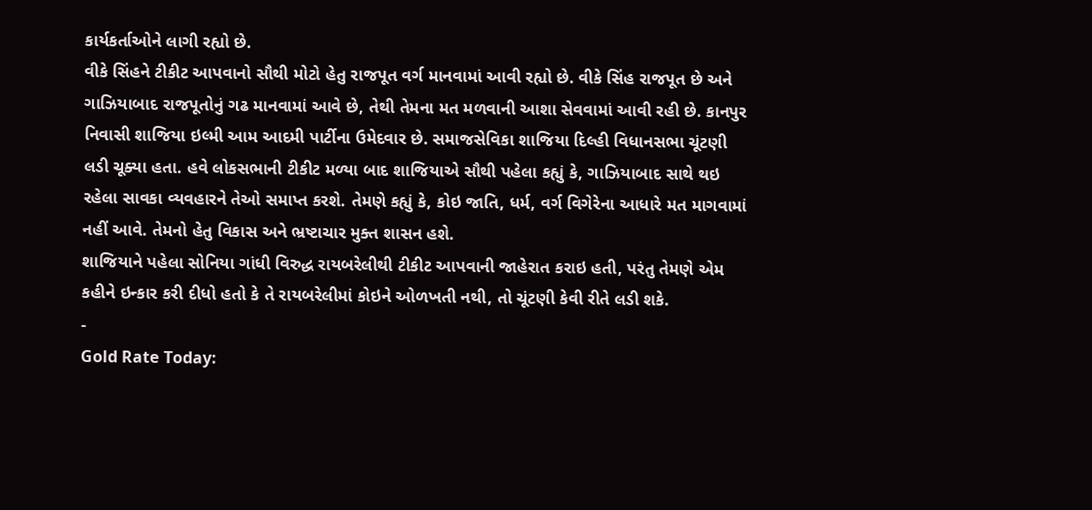કાર્યકર્તાઓને લાગી રહ્યો છે.
વીકે સિંહને ટીકીટ આપવાનો સૌથી મોટો હેતુ રાજપૂત વર્ગ માનવામાં આવી રહ્યો છે. વીકે સિંહ રાજપૂત છે અને ગાઝિયાબાદ રાજપૂતોનું ગઢ માનવામાં આવે છે, તેથી તેમના મત મળવાની આશા સેવવામાં આવી રહી છે. કાનપુર નિવાસી શાજિયા ઇલ્મી આમ આદમી પાર્ટીના ઉમેદવાર છે. સમાજસેવિકા શાજિયા દિલ્હી વિધાનસભા ચૂંટણી લડી ચૂક્યા હતા. હવે લોકસભાની ટીકીટ મળ્યા બાદ શાજિયાએ સૌથી પહેલા કહ્યું કે, ગાઝિયાબાદ સાથે થઇ રહેલા સાવકા વ્યવહારને તેઓ સમાપ્ત કરશે. તેમણે કહ્યું કે, કોઇ જાતિ, ધર્મ, વર્ગ વિગેરેના આધારે મત માગવામાં નહીં આવે. તેમનો હેતુ વિકાસ અને ભ્રષ્ટાચાર મુક્ત શાસન હશે.
શાજિયાને પહેલા સોનિયા ગાંધી વિરુદ્ધ રાયબરેલીથી ટીકીટ આપવાની જાહેરાત કરાઇ હતી, પરંતુ તેમણે એમ કહીને ઇન્કાર કરી દીધો હતો કે તે રાયબરેલીમાં કોઇને ઓળખતી નથી, તો ચૂંટણી કેવી રીતે લડી શકે.
-
Gold Rate Today: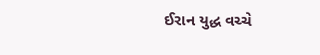ઈરાન યુદ્ધ વચ્ચે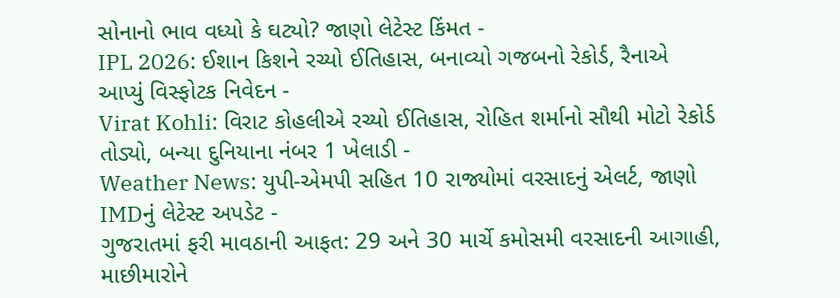સોનાનો ભાવ વધ્યો કે ઘટ્યો? જાણો લેટેસ્ટ કિંમત -
IPL 2026: ઈશાન કિશને રચ્યો ઈતિહાસ, બનાવ્યો ગજબનો રેકોર્ડ, રૈનાએ આપ્યું વિસ્ફોટક નિવેદન -
Virat Kohli: વિરાટ કોહલીએ રચ્યો ઈતિહાસ, રોહિત શર્માનો સૌથી મોટો રેકોર્ડ તોડ્યો, બન્યા દુનિયાના નંબર 1 ખેલાડી -
Weather News: યુપી-એમપી સહિત 10 રાજ્યોમાં વરસાદનું એલર્ટ, જાણો IMDનું લેટેસ્ટ અપડેટ -
ગુજરાતમાં ફરી માવઠાની આફત: 29 અને 30 માર્ચે કમોસમી વરસાદની આગાહી, માછીમારોને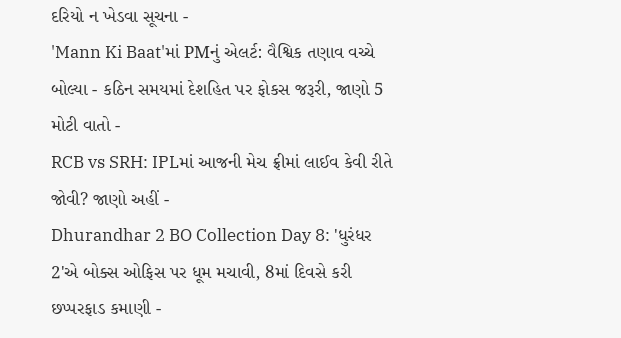દરિયો ન ખેડવા સૂચના -
'Mann Ki Baat'માં PMનું એલર્ટ: વૈશ્વિક તણાવ વચ્ચે બોલ્યા - કઠિન સમયમાં દેશહિત પર ફોકસ જરૂરી, જાણો 5 મોટી વાતો -
RCB vs SRH: IPLમાં આજની મેચ ફ્રીમાં લાઈવ કેવી રીતે જોવી? જાણો અહીં -
Dhurandhar 2 BO Collection Day 8: 'ધુરંધર 2'એ બોક્સ ઓફિસ પર ધૂમ મચાવી, 8માં દિવસે કરી છપ્પરફાડ કમાણી -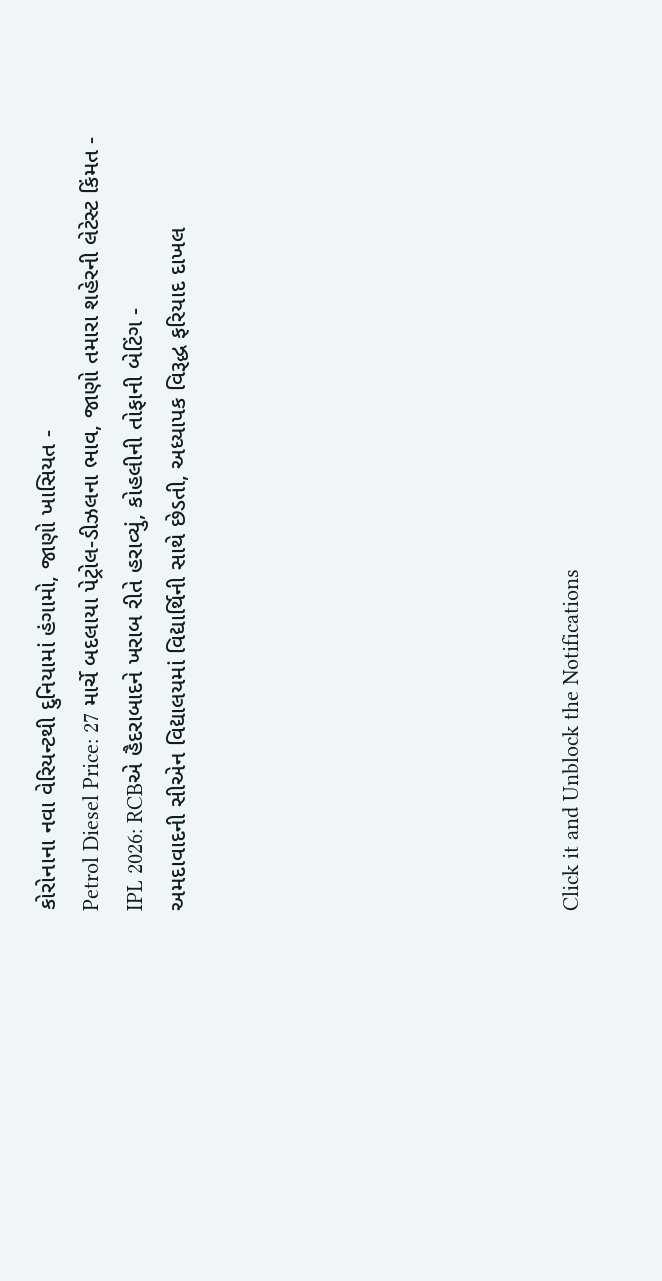કોરોનાના નવા વેરિયન્ટથી દુનિયામાં હંગામો, જાણો ખાસિયત -
Petrol Diesel Price: 27 માર્ચે બદલાયા પેટ્રોલ-ડીઝલના ભાવ, જાણો તમારા શહેરની લેટેસ્ટ કિંમત -
IPL 2026: RCBએ હૈદરાબાદને ખરાબ રીતે હરાવ્યું, કોહલીની તોફાની બેટિંગ -
અમદાવાદની સીએન વિદ્યાલયમાં વિદ્યાર્થિની સાથે છેડતી, અધ્યાપક વિરૂદ્ધ ફરિયાદ દાખલ








Click it and Unblock the Notifications